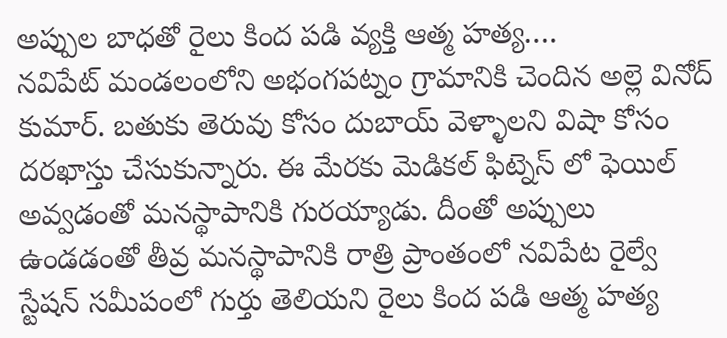అప్పుల బాధతో రైలు కింద పడి వ్యక్తి ఆత్మ హత్య….
నవిపేట్ మండలంలోని అభంగపట్నం గ్రామానికి చెందిన అల్లె వినోద్ కుమార్. బతుకు తెరువు కోసం దుబాయ్ వెళ్ళాలని విషా కోసం దరఖాస్తు చేసుకున్నారు. ఈ మేరకు మెడికల్ ఫిట్నెస్ లో ఫెయిల్ అవ్వడంతో మనస్థాపానికి గురయ్యాడు. దీంతో అప్పులు ఉండడంతో తీవ్ర మనస్థాపానికి రాత్రి ప్రాంతంలో నవిపేట రైల్వే స్టేషన్ సమీపంలో గుర్తు తెలియని రైలు కింద పడి ఆత్మ హత్య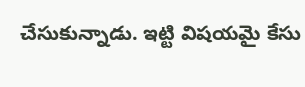చేసుకున్నాడు. ఇట్టి విషయమై కేసు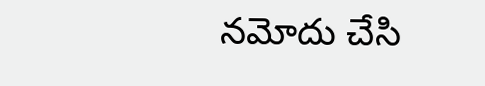నమోదు చేసి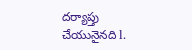దర్యాప్తు చేయునైనది l.